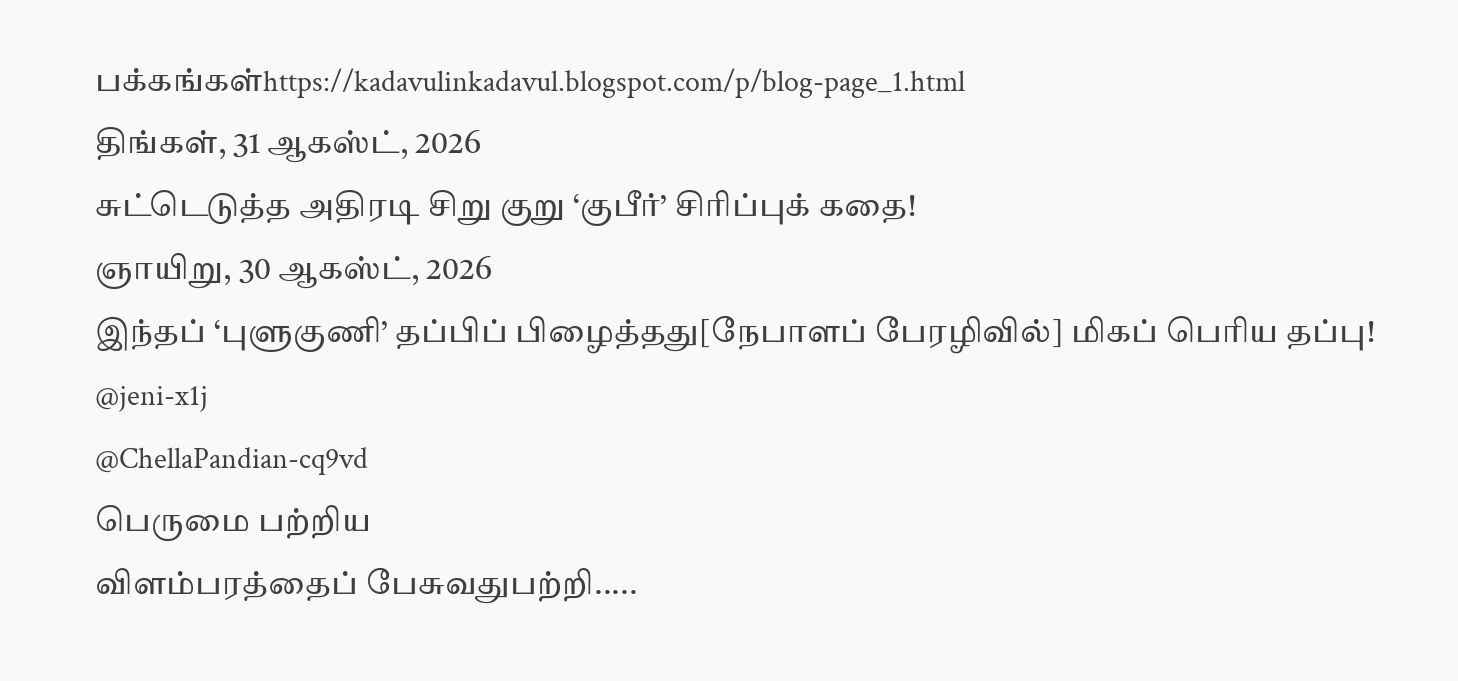பக்கங்கள்https://kadavulinkadavul.blogspot.com/p/blog-page_1.html
திங்கள், 31 ஆகஸ்ட், 2026
சுட்டெடுத்த அதிரடி சிறு குறு ‘குபீர்’ சிரிப்புக் கதை!
ஞாயிறு, 30 ஆகஸ்ட், 2026
இந்தப் ‘புளுகுணி’ தப்பிப் பிழைத்தது[நேபாளப் பேரழிவில்] மிகப் பெரிய தப்பு!
@jeni-x1j
@ChellaPandian-cq9vd
பெருமை பற்றிய
விளம்பரத்தைப் பேசுவதுபற்றி.....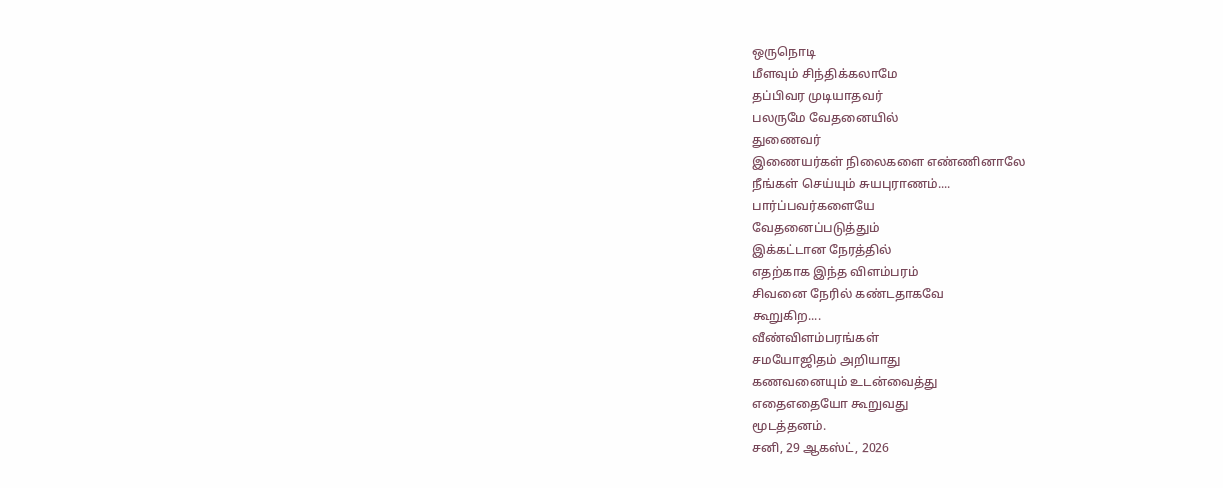ஒருநொடி
மீளவும் சிந்திக்கலாமே
தப்பிவர முடியாதவர்
பலருமே வேதனையில்
துணைவர்
இணையர்கள் நிலைகளை எண்ணினாலே
நீங்கள் செய்யும் சுயபுராணம்....
பார்ப்பவர்களையே
வேதனைப்படுத்தும்
இக்கட்டான நேரத்தில்
எதற்காக இந்த விளம்பரம்
சிவனை நேரில் கண்டதாகவே
கூறுகிற....
வீண்விளம்பரங்கள்
சமயோஜிதம் அறியாது
கணவனையும் உடன்வைத்து
எதைஎதையோ கூறுவது
மூடத்தனம்.
சனி, 29 ஆகஸ்ட், 2026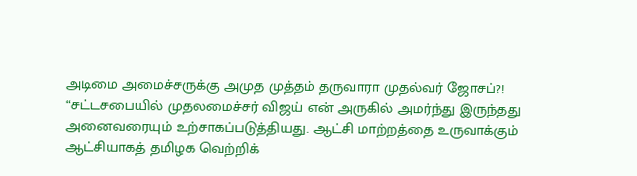அடிமை அமைச்சருக்கு அமுத முத்தம் தருவாரா முதல்வர் ஜோசப்?!
“சட்டசபையில் முதலமைச்சர் விஜய் என் அருகில் அமர்ந்து இருந்தது அனைவரையும் உற்சாகப்படுத்தியது. ஆட்சி மாற்றத்தை உருவாக்கும் ஆட்சியாகத் தமிழக வெற்றிக்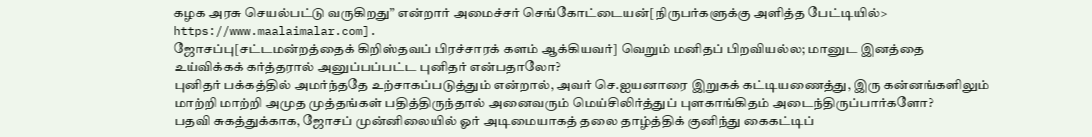கழக அரசு செயல்பட்டு வருகிறது” என்றார் அமைச்சர் செங்கோட்டையன்[நிருபர்களுக்கு அளித்த பேட்டியில்> https://www.maalaimalar.com].
ஜோசப்பு[சட்டமன்றத்தைக் கிறிஸ்தவப் பிரச்சாரக் களம் ஆக்கியவர்] வெறும் மனிதப் பிறவியல்ல; மானுட இனத்தை உய்விக்கக் கர்த்தரால் அனுப்பப்பட்ட புனிதர் என்பதாலோ?
புனிதர் பக்கத்தில் அமர்ந்ததே உற்சாகப்படுத்தும் என்றால், அவர் செ.ஐயனாரை இறுகக் கட்டியணைத்து, இரு கன்னங்களிலும் மாற்றி மாற்றி அமுத முத்தங்கள் பதித்திருந்தால் அனைவரும் மெய்சிலிர்த்துப் புளகாங்கிதம் அடைந்திருப்பார்களோ?
பதவி சுகத்துக்காக, ஜோசப் முன்னிலையில் ஓர் அடிமையாகத் தலை தாழ்த்திக் குனிந்து கைகட்டிப்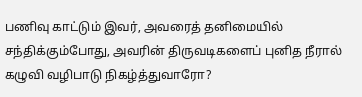பணிவு காட்டும் இவர், அவரைத் தனிமையில் சந்திக்கும்போது, அவரின் திருவடிகளைப் புனித நீரால் கழுவி வழிபாடு நிகழ்த்துவாரோ?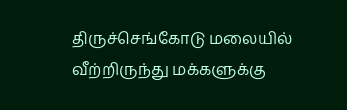திருச்செங்கோடு மலையில் வீற்றிருந்து மக்களுக்கு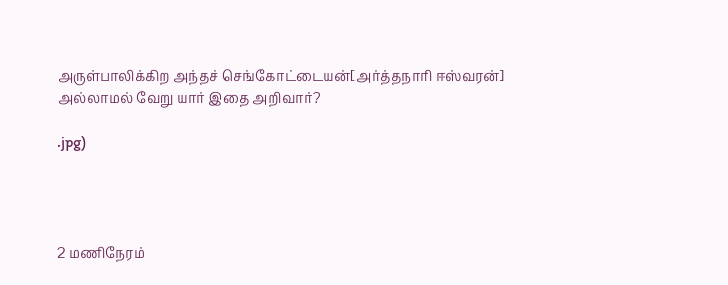அருள்பாலிக்கிற அந்தச் செங்கோட்டையன்[அர்த்தநாரி ஈஸ்வரன்] அல்லாமல் வேறு யார் இதை அறிவார்?

.jpg)




2 மணிநேரம்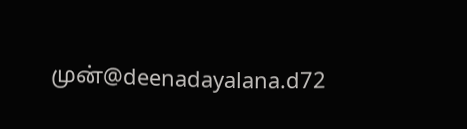முன்@deenadayalana.d72